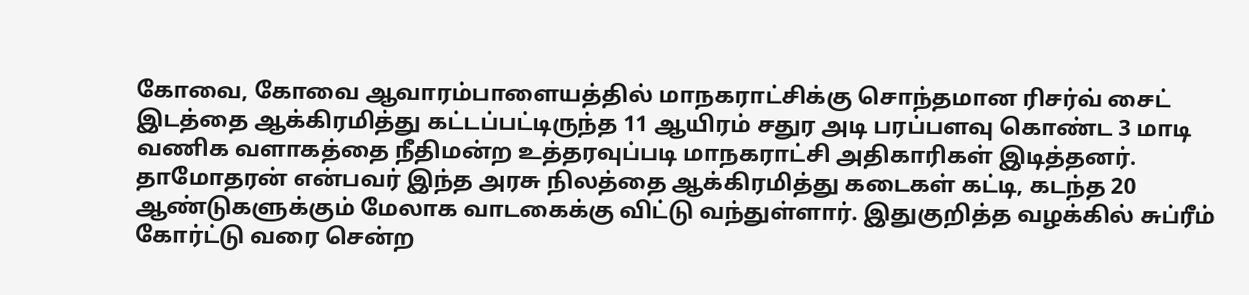கோவை, கோவை ஆவாரம்பாளையத்தில் மாநகராட்சிக்கு சொந்தமான ரிசர்வ் சைட் இடத்தை ஆக்கிரமித்து கட்டப்பட்டிருந்த 11 ஆயிரம் சதுர அடி பரப்பளவு கொண்ட 3 மாடி வணிக வளாகத்தை நீதிமன்ற உத்தரவுப்படி மாநகராட்சி அதிகாரிகள் இடித்தனர். தாமோதரன் என்பவர் இந்த அரசு நிலத்தை ஆக்கிரமித்து கடைகள் கட்டி, கடந்த 20 ஆண்டுகளுக்கும் மேலாக வாடகைக்கு விட்டு வந்துள்ளார். இதுகுறித்த வழக்கில் சுப்ரீம் கோர்ட்டு வரை சென்ற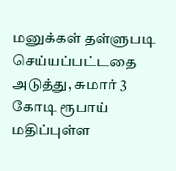மனுக்கள் தள்ளுபடி செய்யப்பட்டதை அடுத்து, சுமார் 3 கோடி ரூபாய் மதிப்புள்ள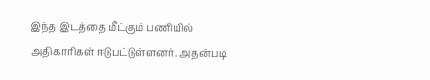இந்த இடத்தை மீட்கும் பணியில் அதிகாரிகள் ஈடுபட்டுள்ளனர். அதன்படி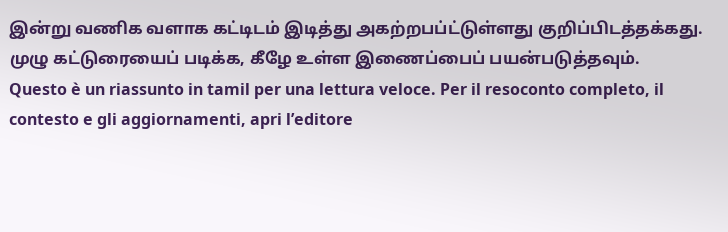இன்று வணிக வளாக கட்டிடம் இடித்து அகற்றபப்ட்டுள்ளது குறிப்பிடத்தக்கது. முழு கட்டுரையைப் படிக்க, கீழே உள்ள இணைப்பைப் பயன்படுத்தவும்.
Questo è un riassunto in tamil per una lettura veloce. Per il resoconto completo, il contesto e gli aggiornamenti, apri l’editore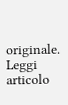originale.
Leggi articolo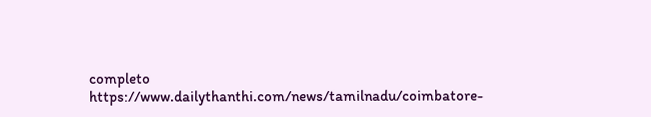completo
https://www.dailythanthi.com/news/tamilnadu/coimbatore-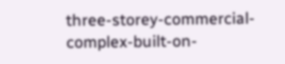three-storey-commercial-complex-built-on-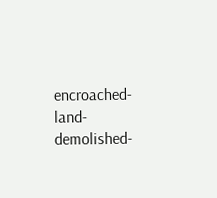encroached-land-demolished-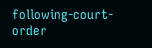following-court-order